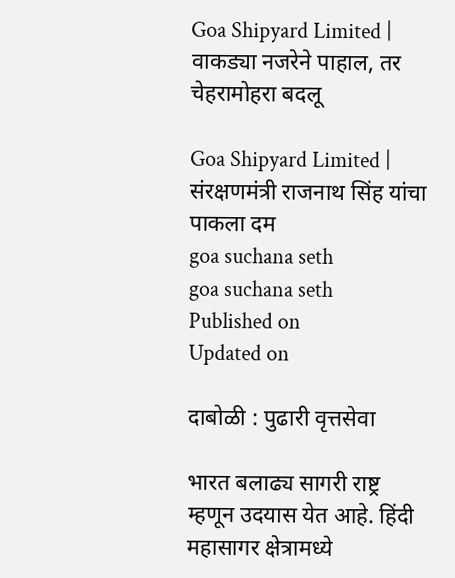Goa Shipyard Limited | वाकड्या नजरेने पाहाल, तर चेहरामोहरा बदलू

Goa Shipyard Limited | संरक्षणमंत्री राजनाथ सिंह यांचा पाकला दम
goa suchana seth
goa suchana seth
Published on
Updated on

दाबोळी : पुढारी वृत्तसेवा

भारत बलाढ्य सागरी राष्ट्र म्हणून उदयास येत आहे. हिंदी महासागर क्षेत्रामध्ये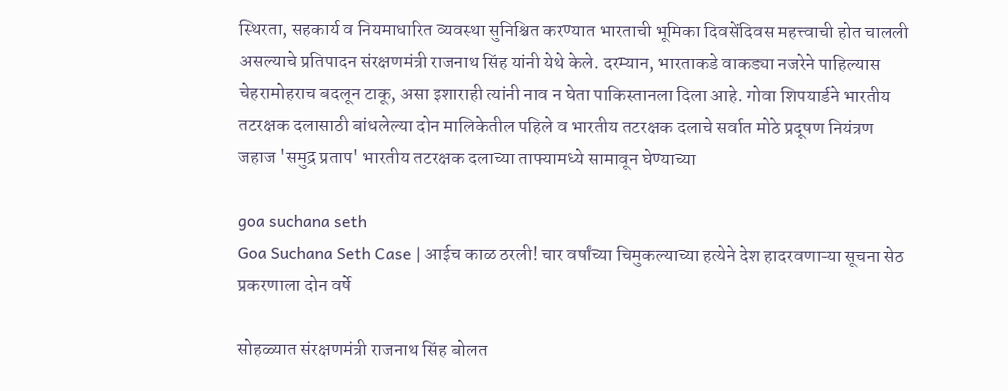स्थिरता, सहकार्य व नियमाधारित व्यवस्था सुनिश्चित करण्यात भारताची भूमिका दिवसेंदिवस महत्त्वाची होत चालली असल्याचे प्रतिपादन संरक्षणमंत्री राजनाथ सिंह यांनी येथे केले. दरम्यान, भारताकडे वाकड्या नजरेने पाहिल्यास चेहरामोहराच बदलून टाकू, असा इशाराही त्यांनी नाव न घेता पाकिस्तानला दिला आहे. गोवा शिपयार्डने भारतीय तटरक्षक दलासाठी बांधलेल्या दोन मालिकेतील पहिले व भारतीय तटरक्षक दलाचे सर्वात मोठे प्रदूषण नियंत्रण जहाज 'समुद्र प्रताप' भारतीय तटरक्षक दलाच्या ताफ्यामध्ये सामावून घेण्याच्या

goa suchana seth
Goa Suchana Seth Case | आईच काळ ठरली! चार वर्षांच्या चिमुकल्याच्या हत्येने देश हादरवणाऱ्या सूचना सेठ प्रकरणाला दोन वर्षे

सोहळ्यात संरक्षणमंत्री राजनाथ सिंह बोलत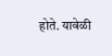होते. यावेळी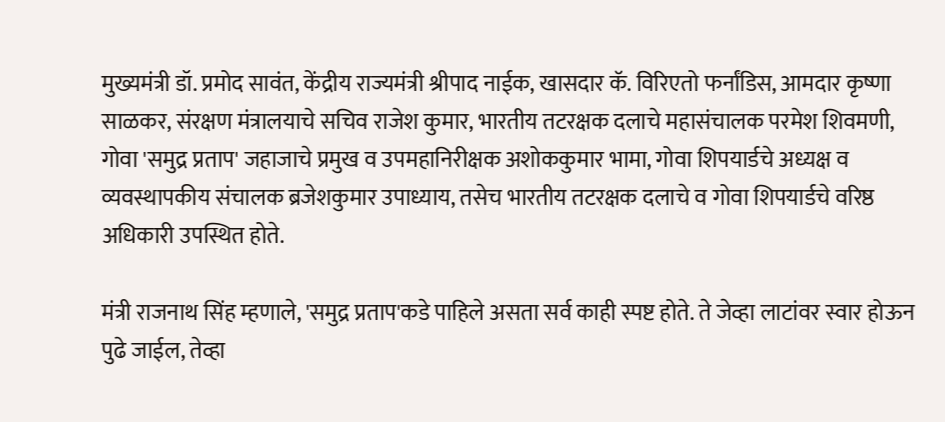मुख्यमंत्री डॉ. प्रमोद सावंत, केंद्रीय राज्यमंत्री श्रीपाद नाईक, खासदार कॅ. विरिएतो फर्नांडिस, आमदार कृष्णा साळकर, संरक्षण मंत्रालयाचे सचिव राजेश कुमार, भारतीय तटरक्षक दलाचे महासंचालक परमेश शिवमणी, गोवा 'समुद्र प्रताप' जहाजाचे प्रमुख व उपमहानिरीक्षक अशोककुमार भामा, गोवा शिपयार्डचे अध्यक्ष व व्यवस्थापकीय संचालक ब्रजेशकुमार उपाध्याय, तसेच भारतीय तटरक्षक दलाचे व गोवा शिपयार्डचे वरिष्ठ अधिकारी उपस्थित होते.

मंत्री राजनाथ सिंह म्हणाले, 'समुद्र प्रताप'कडे पाहिले असता सर्व काही स्पष्ट होते. ते जेव्हा लाटांवर स्वार होऊन पुढे जाईल, तेव्हा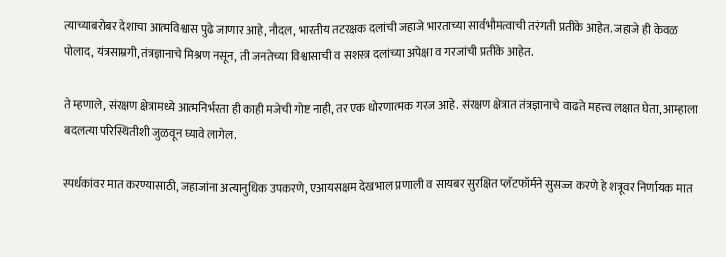त्याच्याबरोबर देशाचा आत्मविश्वास पुढे जाणार आहे, नौदल, भारतीय तटरक्षक दलांची जहाजे भारताच्या सार्वभौमत्वाची तरंगती प्रतीके आहेत. जहाजे ही केवळ पोलाद, यंत्रसाम्रगी, तंत्रज्ञानाचे मिश्रण नसून, ती जनतेच्या विश्वासाची व सशस्त्र दलांच्या अपेक्षा व गरजांची प्रतीके आहेत.

ते म्हणाले, संरक्षण क्षेत्रामध्ये आत्मनिर्भरता ही काही मजेची गोष्ट नाही, तर एक धोरणात्मक गरज आहे. संरक्षण क्षेत्रात तंत्रज्ञानाचे वाढते महत्त्व लक्षात घेता, आम्हाला बदलत्या परिस्थितीशी जुळवून घ्यावे लागेल.

स्पर्धकांवर मात करण्यासाठी, जहाजांना अत्यानुधिक उपकरणे, एआयसक्षम देखभाल प्रणाली व सायबर सुरक्षित प्लॅटफॉर्मने सुसज्ज करणे हे शत्रूवर निर्णायक मात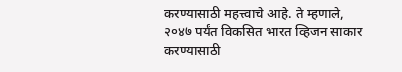करण्यासाठी महत्त्वाचे आहे. ते म्हणाले, २०४७ पर्यंत विकसित भारत व्हिजन साकार करण्यासाठी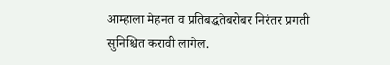आम्हाला मेहनत व प्रतिबद्धतेबरोबर निरंतर प्रगती सुनिश्चित करावी लागेल.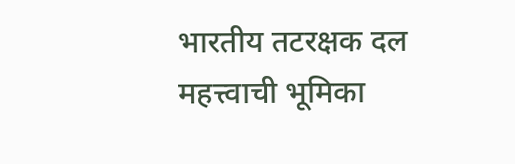भारतीय तटरक्षक दल महत्त्वाची भूमिका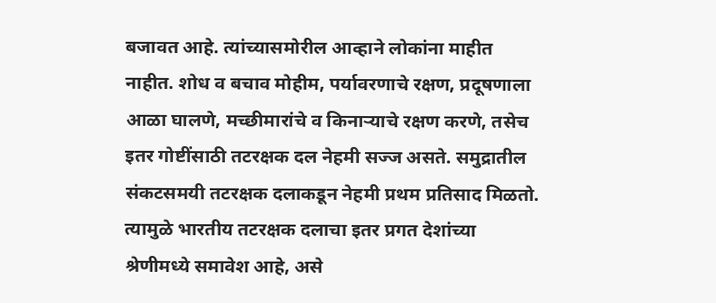बजावत आहे. त्यांच्यासमोरील आव्हाने लोकांना माहीत नाहीत. शोध व बचाव मोहीम, पर्यावरणाचे रक्षण, प्रदूषणाला आळा घालणे, मच्छीमारांचे व किनाऱ्याचे रक्षण करणे, तसेच इतर गोष्टींसाठी तटरक्षक दल नेहमी सज्ज असते. समुद्रातील संकटसमयी तटरक्षक दलाकडून नेहमी प्रथम प्रतिसाद मिळतो. त्यामुळे भारतीय तटरक्षक दलाचा इतर प्रगत देशांच्या श्रेणीमध्ये समावेश आहे, असे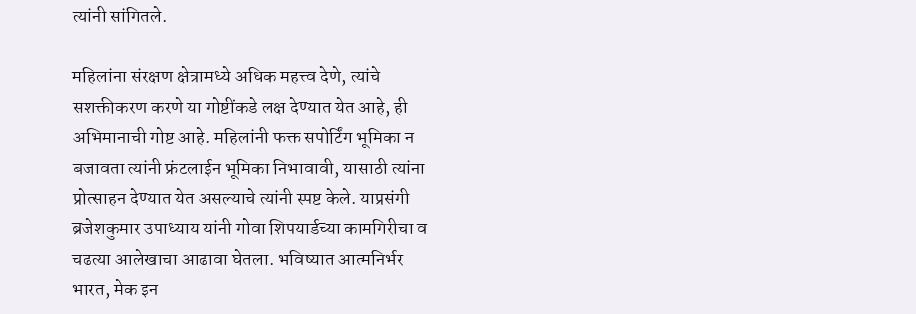त्यांनी सांगितले.

महिलांना संरक्षण क्षेत्रामध्ये अधिक महत्त्व देणे, त्यांचे सशक्तीकरण करणे या गोष्टींकडे लक्ष देण्यात येत आहे, ही अभिमानाची गोष्ट आहे. महिलांनी फक्त सपोर्टिंग भूमिका न बजावता त्यांनी फ्रंटलाईन भूमिका निभावावी, यासाठी त्यांना प्रोत्साहन देण्यात येत असल्याचे त्यांनी स्पष्ट केले. याप्रसंगी ब्रजेशकुमार उपाध्याय यांनी गोवा शिपयार्डच्या कामगिरीचा व चढत्या आलेखाचा आढावा घेतला. भविष्यात आत्मनिर्भर भारत, मेक इन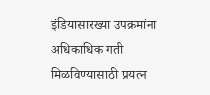इंडियासारख्या उपक्रमांना अधिकाधिक गती मिळविण्यासाठी प्रयत्न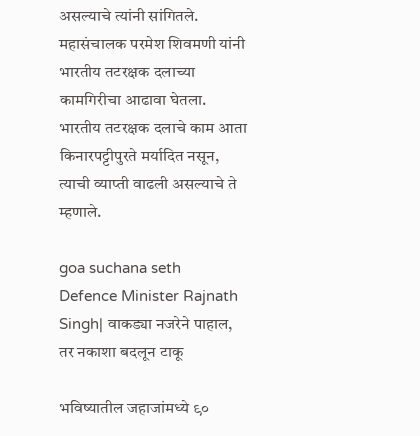असल्याचे त्यांनी सांगितले. महासंचालक परमेश शिवमणी यांनी भारतीय तटरक्षक दलाच्या कामगिरीचा आढावा घेतला. भारतीय तटरक्षक दलाचे काम आता किनारपट्टीपुरते मर्यादित नसून, त्याची व्याप्ती वाढली असल्याचे ते म्हणाले.

goa suchana seth
Defence Minister Rajnath Singh| वाकड्या नजरेने पाहाल, तर नकाशा बदलून टाकू

भविष्यातील जहाजांमध्ये ९०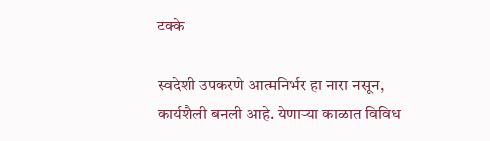टक्के

स्वदेशी उपकरणे आत्मनिर्भर हा नारा नसून, कार्यशैली बनली आहे. येणाऱ्या काळात विविध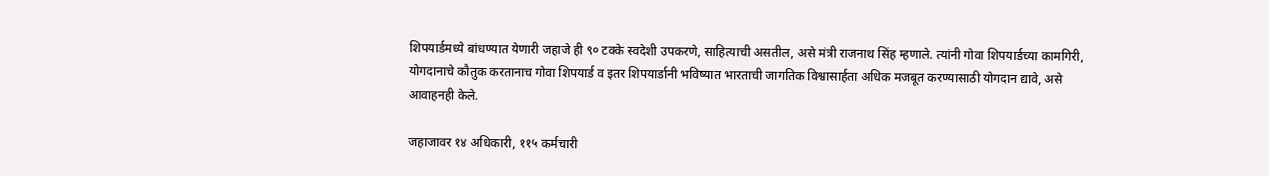शिपयार्डमध्ये बांधण्यात येणारी जहाजे ही ९० टक्के स्वदेशी उपकरणे, साहित्याची असतील, असे मंत्री राजनाथ सिंह म्हणाले. त्यांनी गोवा शिपयार्डच्या कामगिरी, योगदानाचे कौतुक करतानाच गोवा शिपयार्ड व इतर शिपयार्डानी भविष्यात भारताची जागतिक विश्वासार्हता अधिक मजबूत करण्यासाठी योगदान द्यावे, असे आवाहनही केले.

जहाजावर १४ अधिकारी, ११५ कर्मचारी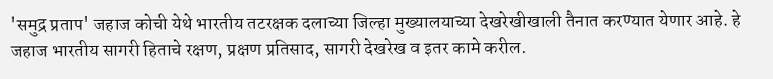'समुद्र प्रताप' जहाज कोची येथे भारतीय तटरक्षक दलाच्या जिल्हा मुख्यालयाच्या देखरेखीखाली तैनात करण्यात येणार आहे. हे जहाज भारतीय सागरी हिताचे रक्षण, प्रक्षण प्रतिसाद, सागरी देखरेख व इतर कामे करील.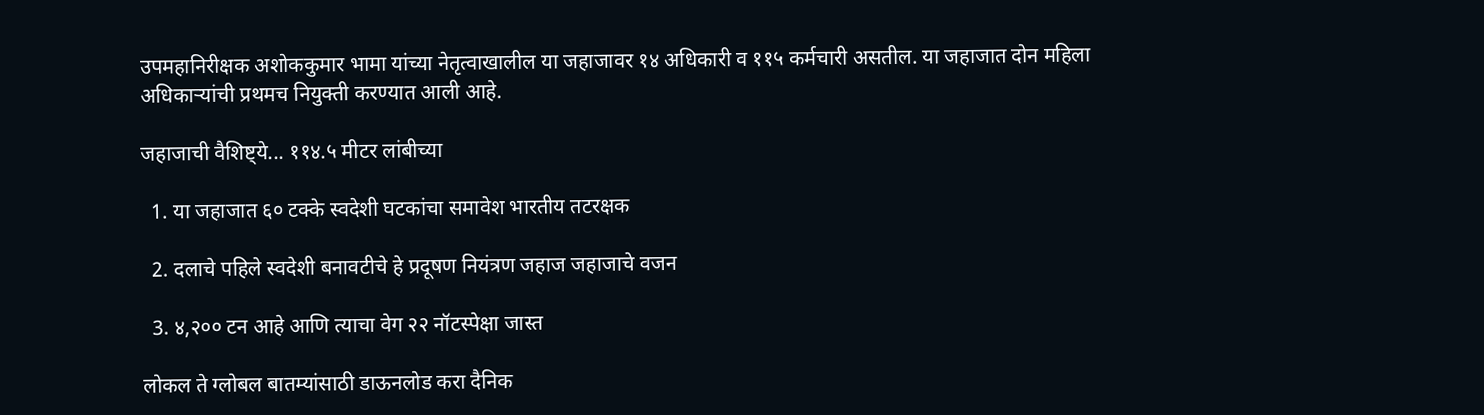उपमहानिरीक्षक अशोककुमार भामा यांच्या नेतृत्वाखालील या जहाजावर १४ अधिकारी व ११५ कर्मचारी असतील. या जहाजात दोन महिला अधिकाऱ्यांची प्रथमच नियुक्ती करण्यात आली आहे.

जहाजाची वैशिष्ट्ये... ११४.५ मीटर लांबीच्या

  1. या जहाजात ६० टक्के स्वदेशी घटकांचा समावेश भारतीय तटरक्षक

  2. दलाचे पहिले स्वदेशी बनावटीचे हे प्रदूषण नियंत्रण जहाज जहाजाचे वजन

  3. ४,२०० टन आहे आणि त्याचा वेग २२ नॉटस्पेक्षा जास्त

लोकल ते ग्लोबल बातम्यांसाठी डाऊनलोड करा दैनिक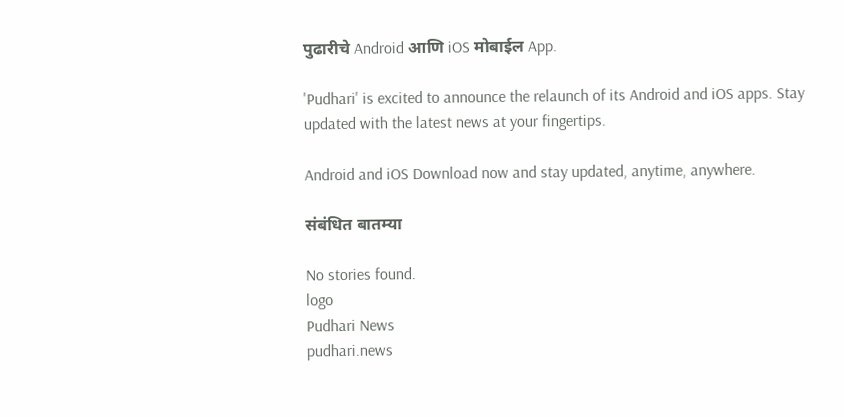पुढारीचे Android आणि iOS मोबाईल App.

'Pudhari' is excited to announce the relaunch of its Android and iOS apps. Stay updated with the latest news at your fingertips.

Android and iOS Download now and stay updated, anytime, anywhere.

संबंधित बातम्या

No stories found.
logo
Pudhari News
pudhari.news